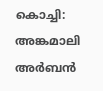കൊച്ചി: അങ്കമാലി അർബൻ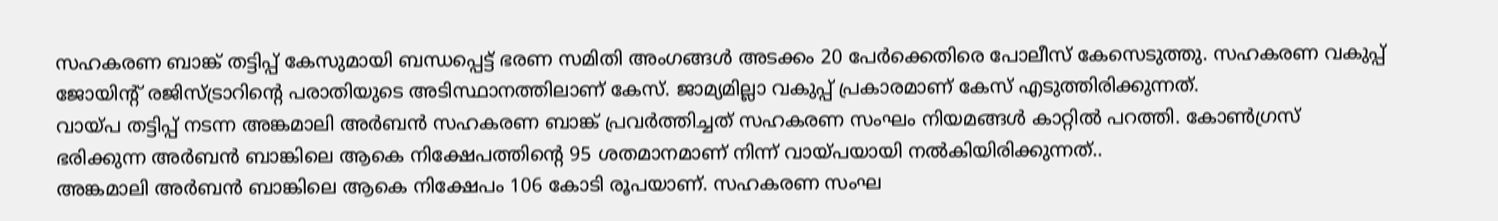സഹകരണ ബാങ്ക് തട്ടിപ്പ് കേസുമായി ബന്ധപ്പെട്ട് ഭരണ സമിതി അംഗങ്ങൾ അടക്കം 20 പേർക്കെതിരെ പോലീസ് കേസെടുത്തു. സഹകരണ വകുപ്പ് ജോയിൻ്റ് രജിസ്ട്രാറിൻ്റെ പരാതിയുടെ അടിസ്ഥാനത്തിലാണ് കേസ്. ജാമ്യമില്ലാ വകുപ്പ് പ്രകാരമാണ് കേസ് എടുത്തിരിക്കുന്നത്.
വായ്പ തട്ടിപ്പ് നടന്ന അങ്കമാലി അർബൻ സഹകരണ ബാങ്ക് പ്രവർത്തിച്ചത് സഹകരണ സംഘം നിയമങ്ങൾ കാറ്റിൽ പറത്തി. കോൺഗ്രസ് ഭരിക്കുന്ന അർബൻ ബാങ്കിലെ ആകെ നിക്ഷേപത്തിന്റെ 95 ശതമാനമാണ് നിന്ന് വായ്പയായി നൽകിയിരിക്കുന്നത്..
അങ്കമാലി അർബൻ ബാങ്കിലെ ആകെ നിക്ഷേപം 106 കോടി രൂപയാണ്. സഹകരണ സംഘ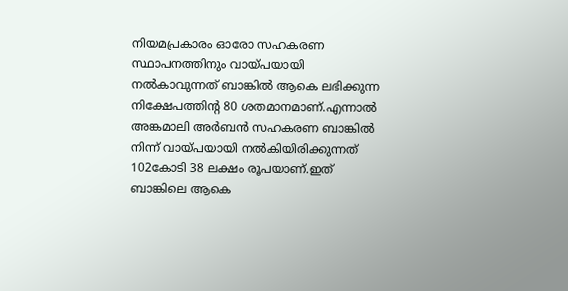നിയമപ്രകാരം ഓരോ സഹകരണ സ്ഥാപനത്തിനും വായ്പയായി നൽകാവുന്നത് ബാങ്കിൽ ആകെ ലഭിക്കുന്ന നിക്ഷേപത്തിന്റ 80 ശതമാനമാണ്.എന്നാൽ അങ്കമാലി അർബൻ സഹകരണ ബാങ്കിൽ നിന്ന് വായ്പയായി നൽകിയിരിക്കുന്നത് 102കോടി 38 ലക്ഷം രൂപയാണ്.ഇത് ബാങ്കിലെ ആകെ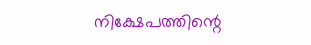നിക്ഷേപത്തിന്റെ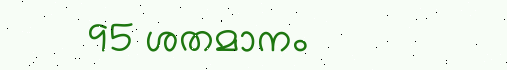95 ശതമാനം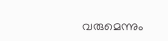വരുമെന്നും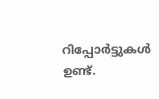റിപ്പോർട്ടുകൾ ഉണ്ട്.